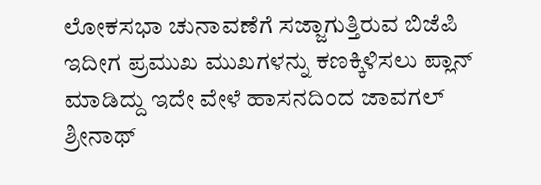ಲೋಕಸಭಾ ಚುನಾವಣೆಗೆ ಸಜ್ಜಾಗುತ್ತಿರುವ ಬಿಜೆಪಿ ಇದೀಗ ಪ್ರಮುಖ ಮುಖಗಳನ್ನು ಕಣಕ್ಕಿಳಿಸಲು ಪ್ಲಾನ್ ಮಾಡಿದ್ದು ಇದೇ ವೇಳೆ ಹಾಸನದಿಂದ ಜಾವಗಲ್ ಶ್ರೀನಾಥ್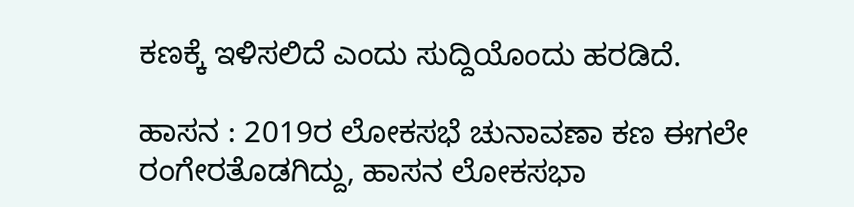ಕಣಕ್ಕೆ ಇಳಿಸಲಿದೆ ಎಂದು ಸುದ್ದಿಯೊಂದು ಹರಡಿದೆ.

ಹಾಸನ : 2019ರ ಲೋಕಸಭೆ ಚುನಾವಣಾ ಕಣ ಈಗಲೇ ರಂಗೇರತೊಡಗಿದ್ದು, ಹಾಸನ ಲೋಕಸಭಾ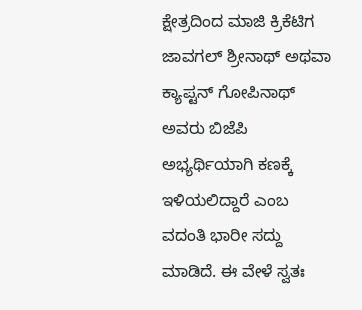ಕ್ಷೇತ್ರದಿಂದ ಮಾಜಿ ಕ್ರಿಕೆಟಿಗ ಜಾವಗಲ್‌ ಶ್ರೀನಾಥ್‌ ಅಥವಾ ಕ್ಯಾಪ್ಟನ್‌ ಗೋಪಿನಾಥ್‌ ಅವರು ಬಿಜೆಪಿ ಅಭ್ಯರ್ಥಿಯಾಗಿ ಕಣಕ್ಕೆ ಇಳಿಯಲಿದ್ದಾರೆ ಎಂಬ ವದಂತಿ ಭಾರೀ ಸದ್ದು ಮಾಡಿದೆ. ಈ ವೇಳೆ ಸ್ವತಃ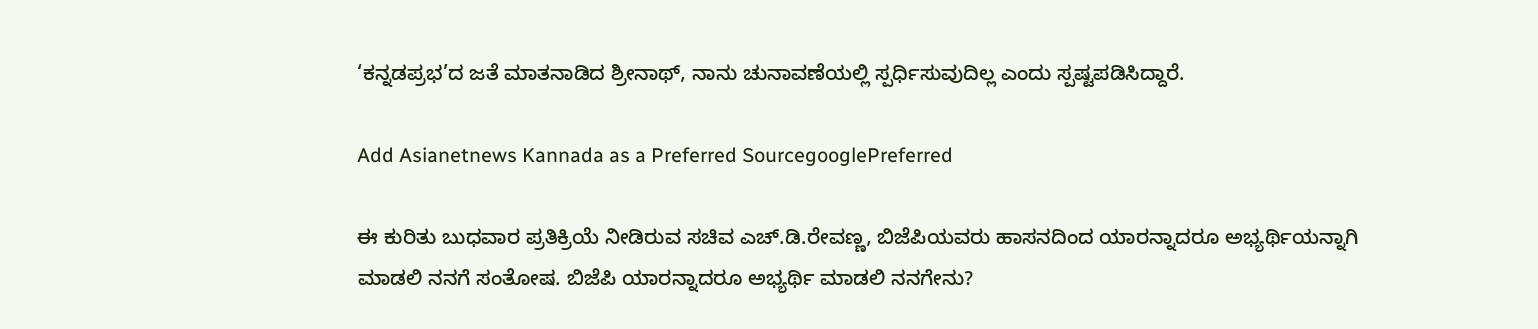‘ಕನ್ನಡಪ್ರಭ’ದ ಜತೆ ಮಾತನಾಡಿದ ಶ್ರೀನಾಥ್‌, ನಾನು ಚುನಾವಣೆಯಲ್ಲಿ ಸ್ಪರ್ಧಿಸುವುದಿಲ್ಲ ಎಂದು ಸ್ಪಷ್ಟಪಡಿಸಿದ್ದಾರೆ.

Add Asianetnews Kannada as a Preferred SourcegooglePreferred

ಈ ಕುರಿತು ಬುಧವಾರ ಪ್ರತಿಕ್ರಿಯೆ ನೀಡಿರುವ ಸಚಿವ ಎಚ್‌.ಡಿ.ರೇವಣ್ಣ, ಬಿಜೆಪಿಯವರು ಹಾಸನದಿಂದ ಯಾರನ್ನಾದರೂ ಅಭ್ಯರ್ಥಿಯನ್ನಾಗಿ ಮಾಡಲಿ ನನಗೆ ಸಂತೋಷ. ಬಿಜೆಪಿ ಯಾರನ್ನಾದರೂ ಅಭ್ಯರ್ಥಿ ಮಾಡಲಿ ನನಗೇನು?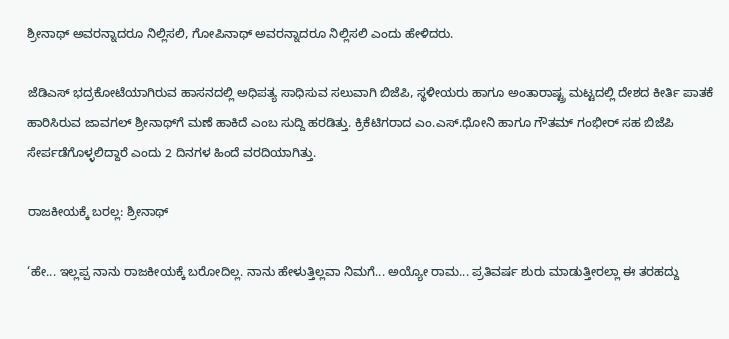ಶ್ರೀನಾಥ್‌ ಅವರನ್ನಾದರೂ ನಿಲ್ಲಿಸಲಿ, ಗೋಪಿನಾಥ್‌ ಅವರನ್ನಾದರೂ ನಿಲ್ಲಿಸಲಿ ಎಂದು ಹೇಳಿದರು.

ಜೆಡಿಎಸ್‌ ಭದ್ರಕೋಟೆಯಾಗಿರುವ ಹಾಸನದಲ್ಲಿ ಅಧಿಪತ್ಯ ಸಾಧಿಸುವ ಸಲುವಾಗಿ ಬಿಜೆಪಿ, ಸ್ಥಳೀಯರು ಹಾಗೂ ಅಂತಾರಾಷ್ಟ್ರ ಮಟ್ಟದಲ್ಲಿ ದೇಶದ ಕೀರ್ತಿ ಪಾತಕೆ ಹಾರಿಸಿರುವ ಜಾವಗಲ್‌ ಶ್ರೀನಾಥ್‌ಗೆ ಮಣೆ ಹಾಕಿದೆ ಎಂಬ ಸುದ್ದಿ ಹರಡಿತ್ತು. ಕ್ರಿಕೆಟಿಗರಾದ ಎಂ.ಎಸ್‌.ಧೋನಿ ಹಾಗೂ ಗೌತಮ್‌ ಗಂಭೀರ್‌ ಸಹ ಬಿಜೆಪಿ ಸೇರ್ಪಡೆಗೊಳ್ಳಲಿದ್ದಾರೆ ಎಂದು 2 ದಿನಗಳ ಹಿಂದೆ ವರದಿಯಾಗಿತ್ತು.

ರಾಜಕೀಯಕ್ಕೆ ಬರಲ್ಲ: ಶ್ರೀನಾಥ್‌

‘ಹೇ... ಇಲ್ಲಪ್ಪ ನಾನು ರಾಜಕೀಯಕ್ಕೆ ಬರೋದಿಲ್ಲ. ನಾನು ಹೇಳುತ್ತಿಲ್ಲವಾ ನಿಮಗೆ... ಅಯ್ಯೋ ರಾಮ... ಪ್ರತಿವರ್ಷ ಶುರು ಮಾಡುತ್ತೀರಲ್ಲಾ ಈ ತರಹದ್ದು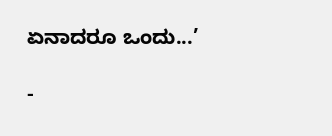ಏನಾದರೂ ಒಂದು...’

-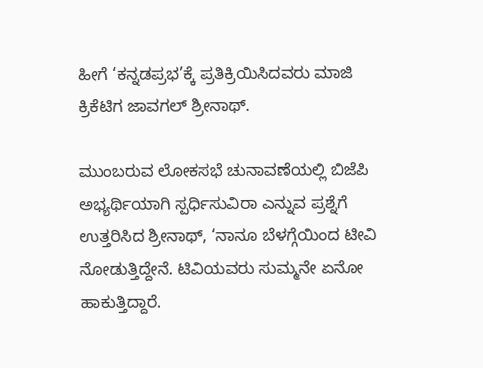ಹೀಗೆ ‘ಕನ್ನಡಪ್ರಭ’ಕ್ಕೆ ಪ್ರತಿಕ್ರಿಯಿಸಿದವರು ಮಾಜಿ ಕ್ರಿಕೆಟಿಗ ಜಾವಗಲ್‌ ಶ್ರೀನಾಥ್‌.

ಮುಂಬರುವ ಲೋಕಸಭೆ ಚುನಾವಣೆಯಲ್ಲಿ ಬಿಜೆಪಿ ಅಭ್ಯರ್ಥಿಯಾಗಿ ಸ್ಪರ್ಧಿಸುವಿರಾ ಎನ್ನುವ ಪ್ರಶ್ನೆಗೆ ಉತ್ತರಿಸಿದ ಶ್ರೀನಾಥ್‌, ‘ನಾನೂ ಬೆಳಗ್ಗೆಯಿಂದ ಟೀವಿ ನೋಡುತ್ತಿದ್ದೇನೆ. ಟಿವಿಯವರು ಸುಮ್ಮನೇ ಏನೋ ಹಾಕುತ್ತಿದ್ದಾರೆ.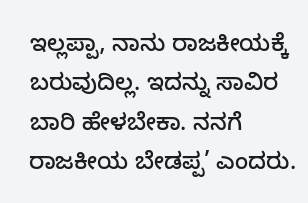ಇಲ್ಲಪ್ಪಾ, ನಾನು ರಾಜಕೀಯಕ್ಕೆ ಬರುವುದಿಲ್ಲ. ಇದನ್ನು ಸಾವಿರ ಬಾರಿ ಹೇಳಬೇಕಾ. ನನಗೆ ರಾಜಕೀಯ ಬೇಡಪ್ಪ’ ಎಂದರು.